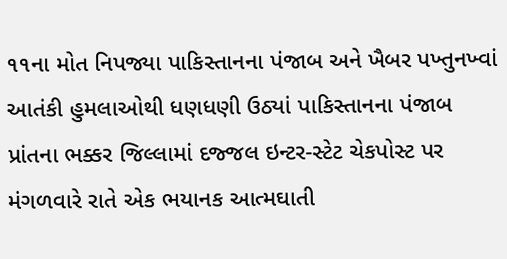૧૧ના મોત નિપજ્યા પાકિસ્તાનના પંજાબ અને ખૈબર પખ્તુનખ્વાં આતંકી હુમલાઓથી ધણધણી ઉઠ્યાં પાકિસ્તાનના પંજાબ પ્રાંતના ભક્કર જિલ્લામાં દજ્જલ ઇન્ટર-સ્ટેટ ચેકપોસ્ટ પર મંગળવારે રાતે એક ભયાનક આત્મઘાતી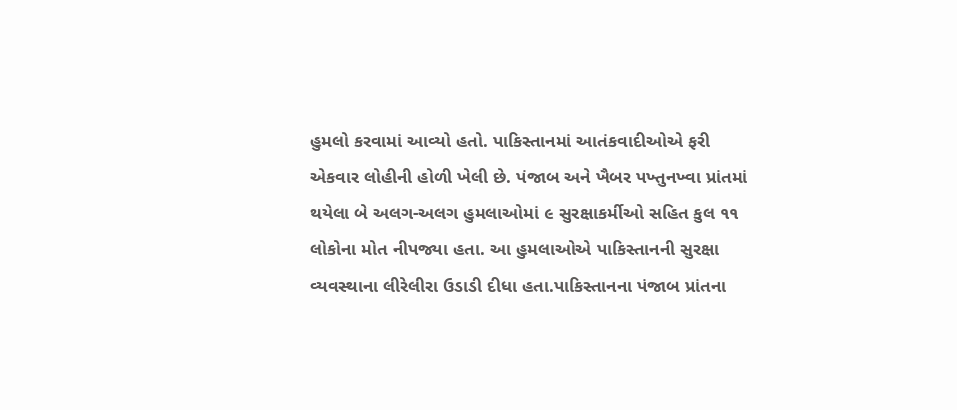હુમલો કરવામાં આવ્યો હતો. પાકિસ્તાનમાં આતંકવાદીઓએ ફરી એકવાર લોહીની હોળી ખેલી છે. પંજાબ અને ખૈબર પખ્તુનખ્વા પ્રાંતમાં થયેલા બે અલગ-અલગ હુમલાઓમાં ૯ સુરક્ષાકર્મીઓ સહિત કુલ ૧૧ લોકોના મોત નીપજ્યા હતા. આ હુમલાઓએ પાકિસ્તાનની સુરક્ષા વ્યવસ્થાના લીરેલીરા ઉડાડી દીધા હતા.પાકિસ્તાનના પંજાબ પ્રાંતના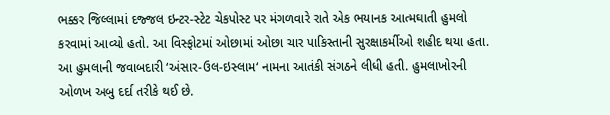ભક્કર જિલ્લામાં દજ્જલ ઇન્ટર-સ્ટેટ ચેકપોસ્ટ પર મંગળવારે રાતે એક ભયાનક આત્મઘાતી હુમલો કરવામાં આવ્યો હતો. આ વિસ્ફોટમાં ઓછામાં ઓછા ચાર પાકિસ્તાની સુરક્ષાકર્મીઓ શહીદ થયા હતા. આ હુમલાની જવાબદારી ‘અંસાર-ઉલ-ઇસ્લામ‘ નામના આતંકી સંગઠને લીધી હતી. હુમલાખોરની ઓળખ અબુ દર્દા તરીકે થઈ છે.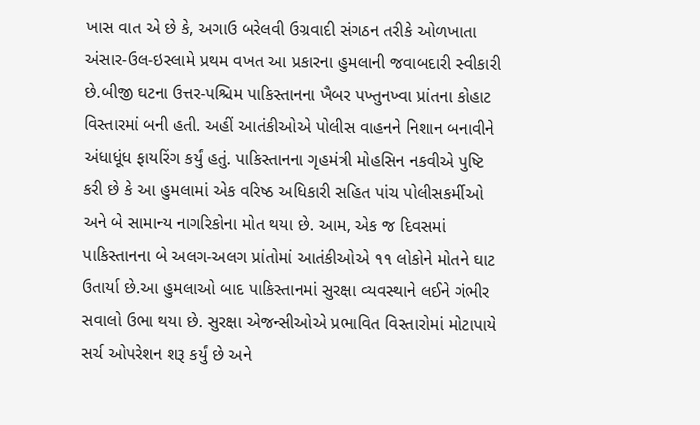ખાસ વાત એ છે કે, અગાઉ બરેલવી ઉગ્રવાદી સંગઠન તરીકે ઓળખાતા અંસાર-ઉલ-ઇસ્લામે પ્રથમ વખત આ પ્રકારના હુમલાની જવાબદારી સ્વીકારી છે.બીજી ઘટના ઉત્તર-પશ્ચિમ પાકિસ્તાનના ખૈબર પખ્તુનખ્વા પ્રાંતના કોહાટ વિસ્તારમાં બની હતી. અહીં આતંકીઓએ પોલીસ વાહનને નિશાન બનાવીને અંધાધૂંધ ફાયરિંગ કર્યું હતું. પાકિસ્તાનના ગૃહમંત્રી મોહસિન નકવીએ પુષ્ટિ કરી છે કે આ હુમલામાં એક વરિષ્ઠ અધિકારી સહિત પાંચ પોલીસકર્મીઓ અને બે સામાન્ય નાગરિકોના મોત થયા છે. આમ, એક જ દિવસમાં પાકિસ્તાનના બે અલગ-અલગ પ્રાંતોમાં આતંકીઓએ ૧૧ લોકોને મોતને ઘાટ ઉતાર્યા છે.આ હુમલાઓ બાદ પાકિસ્તાનમાં સુરક્ષા વ્યવસ્થાને લઈને ગંભીર સવાલો ઉભા થયા છે. સુરક્ષા એજન્સીઓએ પ્રભાવિત વિસ્તારોમાં મોટાપાયે સર્ચ ઓપરેશન શરૂ કર્યું છે અને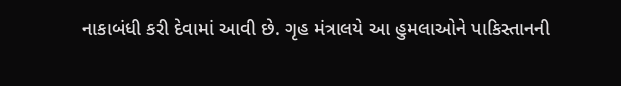નાકાબંધી કરી દેવામાં આવી છે. ગૃહ મંત્રાલયે આ હુમલાઓને પાકિસ્તાનની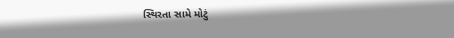સ્થિરતા સામે મોટું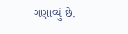ગણાવ્યું છે.